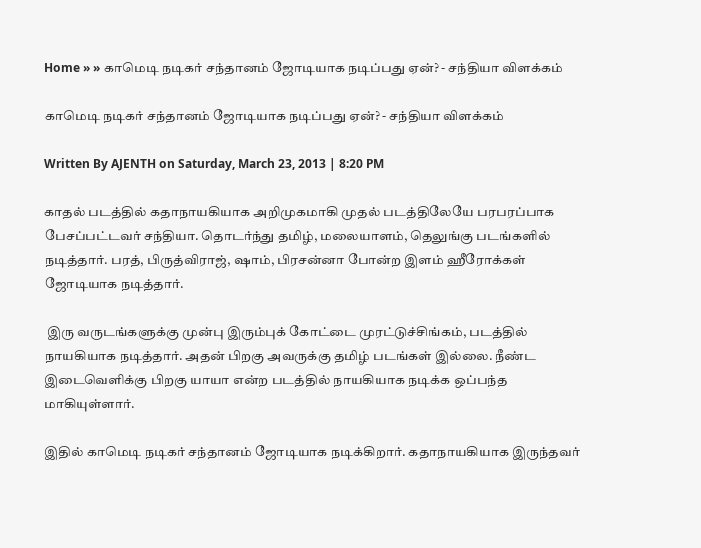Home » » காமெடி நடிகர் சந்தானம் ஜோடியாக நடிப்பது ஏன்? - சந்தியா விளக்கம்

காமெடி நடிகர் சந்தானம் ஜோடியாக நடிப்பது ஏன்? - சந்தியா விளக்கம்

Written By AJENTH on Saturday, March 23, 2013 | 8:20 PM

காதல் படத்தில் கதாநாயகியாக அறிமுகமாகி முதல் படத்திலேயே பரபரப்பாக பேசப்பட்டவர் சந்தியா. தொடர்ந்து தமிழ், மலையாளம், தெலுங்கு படங்களில் நடித்தார். பரத், பிருத்விராஜ், ஷாம், பிரசன்னா போன்ற இளம் ஹீரோக்கள் ஜோடியாக நடித்தார்.

 இரு வருடங்களுக்கு முன்பு இரும்புக் கோட்டை முரட்டுச்சிங்கம், படத்தில் நாயகியாக நடித்தார். அதன் பிறகு அவருக்கு தமிழ் படங்கள் இல்லை. நீண்ட இடைவெளிக்கு பிறகு யாயா என்ற படத்தில் நாயகியாக நடிக்க ஒப்பந்த மாகியுள்ளார்.

இதில் காமெடி நடிகர் சந்தானம் ஜோடியாக நடிக்கிறார். கதாநாயகியாக இருந்தவர்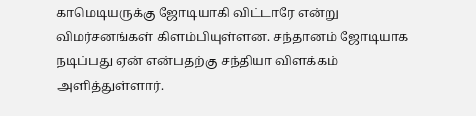காமெடியருக்கு ஜோடியாகி விட்டாரே என்று விமர்சனங்கள் கிளம்பியுள்ளன. சந்தானம் ஜோடியாக நடிப்பது ஏன் என்பதற்கு சந்தியா விளக்கம் அளித்துள்ளார்.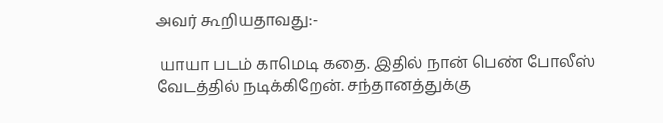அவர் கூறியதாவது:-

 யாயா படம் காமெடி கதை. இதில் நான் பெண் போலீஸ் வேடத்தில் நடிக்கிறேன். சந்தானத்துக்கு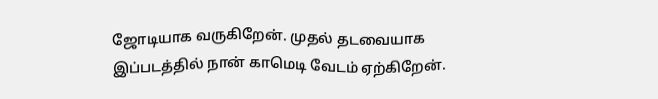ஜோடியாக வருகிறேன். முதல் தடவையாக இப்படத்தில் நான் காமெடி வேடம் ஏற்கிறேன்.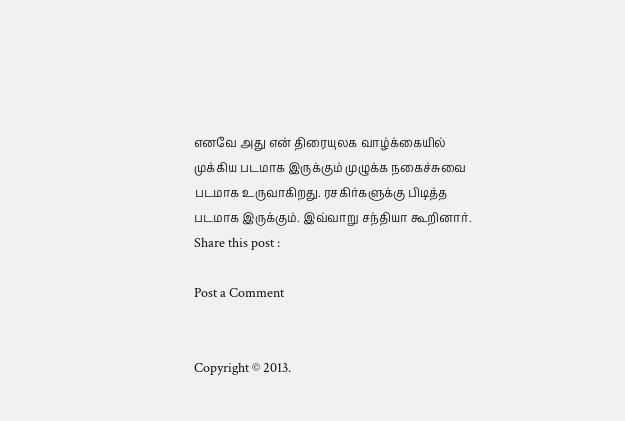எனவே அது என் திரையுலக வாழ்க்கையில் முக்கிய படமாக இருக்கும் முழுக்க நகைச்சுவை படமாக உருவாகிறது. ரசகிர்களுக்கு பிடித்த படமாக இருக்கும். இவ்வாறு சந்தியா கூறினார்.
Share this post :

Post a Comment


Copyright © 2013.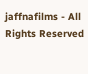jaffnafilms - All Rights Reserved